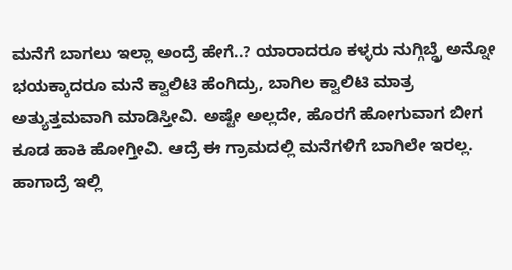ಮನೆಗೆ ಬಾಗಲು ಇಲ್ಲಾ ಅಂದ್ರೆ ಹೇಗೆ..? ಯಾರಾದರೂ ಕಳ್ಳರು ನುಗ್ಗಿಬ್ಡ್ರೆ ಅನ್ನೋ ಭಯಕ್ಕಾದರೂ ಮನೆ ಕ್ವಾಲಿಟಿ ಹೆಂಗಿದ್ರು, ಬಾಗಿಲ ಕ್ವಾಲಿಟಿ ಮಾತ್ರ ಅತ್ಯುತ್ತಮವಾಗಿ ಮಾಡಿಸ್ತೀವಿ. ಅಷ್ಟೇ ಅಲ್ಲದೇ, ಹೊರಗೆ ಹೋಗುವಾಗ ಬೀಗ ಕೂಡ ಹಾಕಿ ಹೋಗ್ತೀವಿ. ಆದ್ರೆ ಈ ಗ್ರಾಮದಲ್ಲಿ ಮನೆಗಳಿಗೆ ಬಾಗಿಲೇ ಇರಲ್ಲ. ಹಾಗಾದ್ರೆ ಇಲ್ಲಿ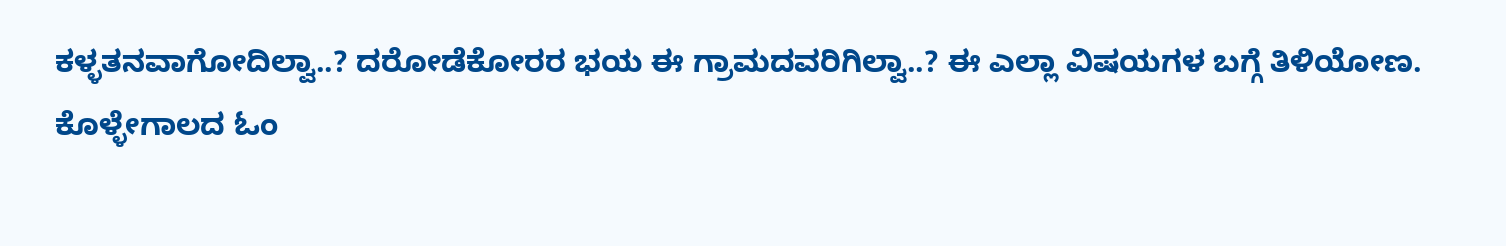ಕಳ್ಳತನವಾಗೋದಿಲ್ವಾ..? ದರೋಡೆಕೋರರ ಭಯ ಈ ಗ್ರಾಮದವರಿಗಿಲ್ವಾ..? ಈ ಎಲ್ಲಾ ವಿಷಯಗಳ ಬಗ್ಗೆ ತಿಳಿಯೋಣ.
ಕೊಳ್ಳೇಗಾಲದ ಓಂ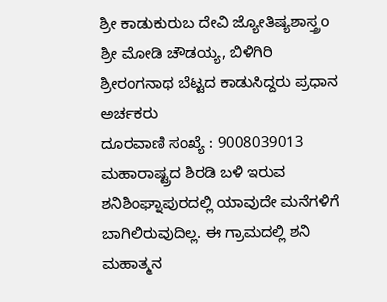ಶ್ರೀ ಕಾಡುಕುರುಬ ದೇವಿ ಜ್ಯೋತಿಷ್ಯಶಾಸ್ತ್ರo
ಶ್ರೀ ಮೋಡಿ ಚೌಡಯ್ಯ, ಬಿಳಿಗಿರಿ ಶ್ರೀರಂಗನಾಥ ಬೆಟ್ಟದ ಕಾಡುಸಿದ್ದರು ಪ್ರಧಾನ ಅರ್ಚಕರು
ದೂರವಾಣಿ ಸಂಖ್ಯೆ : 9008039013
ಮಹಾರಾಷ್ಟ್ರದ ಶಿರಡಿ ಬಳಿ ಇರುವ ಶನಿಶಿಂಘ್ನಾಪುರದಲ್ಲಿ ಯಾವುದೇ ಮನೆಗಳಿಗೆ ಬಾಗಿಲಿರುವುದಿಲ್ಲ. ಈ ಗ್ರಾಮದಲ್ಲಿ ಶನಿ ಮಹಾತ್ಮನ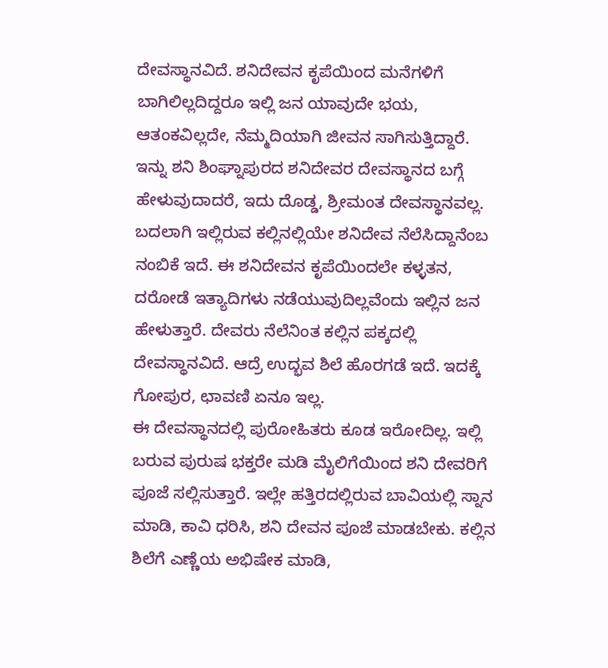ದೇವಸ್ಥಾನವಿದೆ. ಶನಿದೇವನ ಕೃಪೆಯಿಂದ ಮನೆಗಳಿಗೆ ಬಾಗಿಲಿಲ್ಲದಿದ್ದರೂ ಇಲ್ಲಿ ಜನ ಯಾವುದೇ ಭಯ, ಆತಂಕವಿಲ್ಲದೇ, ನೆಮ್ಮದಿಯಾಗಿ ಜೀವನ ಸಾಗಿಸುತ್ತಿದ್ದಾರೆ.
ಇನ್ನು ಶನಿ ಶಿಂಘ್ನಾಪುರದ ಶನಿದೇವರ ದೇವಸ್ಥಾನದ ಬಗ್ಗೆ ಹೇಳುವುದಾದರೆ, ಇದು ದೊಡ್ಡ, ಶ್ರೀಮಂತ ದೇವಸ್ಥಾನವಲ್ಲ. ಬದಲಾಗಿ ಇಲ್ಲಿರುವ ಕಲ್ಲಿನಲ್ಲಿಯೇ ಶನಿದೇವ ನೆಲೆಸಿದ್ದಾನೆಂಬ ನಂಬಿಕೆ ಇದೆ. ಈ ಶನಿದೇವನ ಕೃಪೆಯಿಂದಲೇ ಕಳ್ಳತನ, ದರೋಡೆ ಇತ್ಯಾದಿಗಳು ನಡೆಯುವುದಿಲ್ಲವೆಂದು ಇಲ್ಲಿನ ಜನ ಹೇಳುತ್ತಾರೆ. ದೇವರು ನೆಲೆನಿಂತ ಕಲ್ಲಿನ ಪಕ್ಕದಲ್ಲಿ ದೇವಸ್ಥಾನವಿದೆ. ಆದ್ರೆ ಉದ್ಭವ ಶಿಲೆ ಹೊರಗಡೆ ಇದೆ. ಇದಕ್ಕೆ ಗೋಪುರ, ಛಾವಣಿ ಏನೂ ಇಲ್ಲ.
ಈ ದೇವಸ್ಥಾನದಲ್ಲಿ ಪುರೋಹಿತರು ಕೂಡ ಇರೋದಿಲ್ಲ. ಇಲ್ಲಿ ಬರುವ ಪುರುಷ ಭಕ್ತರೇ ಮಡಿ ಮೈಲಿಗೆಯಿಂದ ಶನಿ ದೇವರಿಗೆ ಪೂಜೆ ಸಲ್ಲಿಸುತ್ತಾರೆ. ಇಲ್ಲೇ ಹತ್ತಿರದಲ್ಲಿರುವ ಬಾವಿಯಲ್ಲಿ ಸ್ನಾನ ಮಾಡಿ, ಕಾವಿ ಧರಿಸಿ, ಶನಿ ದೇವನ ಪೂಜೆ ಮಾಡಬೇಕು. ಕಲ್ಲಿನ ಶಿಲೆಗೆ ಎಣ್ಣೆಯ ಅಭಿಷೇಕ ಮಾಡಿ,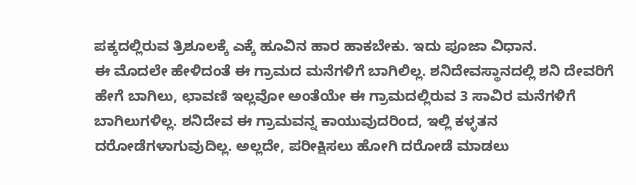ಪಕ್ಕದಲ್ಲಿರುವ ತ್ರಿಶೂಲಕ್ಕೆ ಎಕ್ಕೆ ಹೂವಿನ ಹಾರ ಹಾಕಬೇಕು. ಇದು ಪೂಜಾ ವಿಧಾನ.
ಈ ಮೊದಲೇ ಹೇಳಿದಂತೆ ಈ ಗ್ರಾಮದ ಮನೆಗಳಿಗೆ ಬಾಗಿಲಿಲ್ಲ. ಶನಿದೇವಸ್ಥಾನದಲ್ಲಿ ಶನಿ ದೇವರಿಗೆ ಹೇಗೆ ಬಾಗಿಲು, ಛಾವಣಿ ಇಲ್ಲವೋ ಅಂತೆಯೇ ಈ ಗ್ರಾಮದಲ್ಲಿರುವ 3 ಸಾವಿರ ಮನೆಗಳಿಗೆ ಬಾಗಿಲುಗಳಿಲ್ಲ. ಶನಿದೇವ ಈ ಗ್ರಾಮವನ್ನ ಕಾಯುವುದರಿಂದ, ಇಲ್ಲಿ ಕಳ್ಳತನ ದರೋಡೆಗಳಾಗುವುದಿಲ್ಲ. ಅಲ್ಲದೇ, ಪರೀಕ್ಷಿಸಲು ಹೋಗಿ ದರೋಡೆ ಮಾಡಲು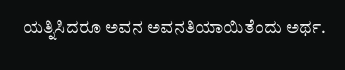ಯತ್ನಿಸಿದರೂ ಅವನ ಅವನತಿಯಾಯಿತೆಂದು ಅರ್ಥ.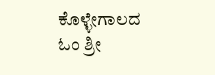ಕೊಳ್ಳೇಗಾಲದ ಓಂ ಶ್ರೀ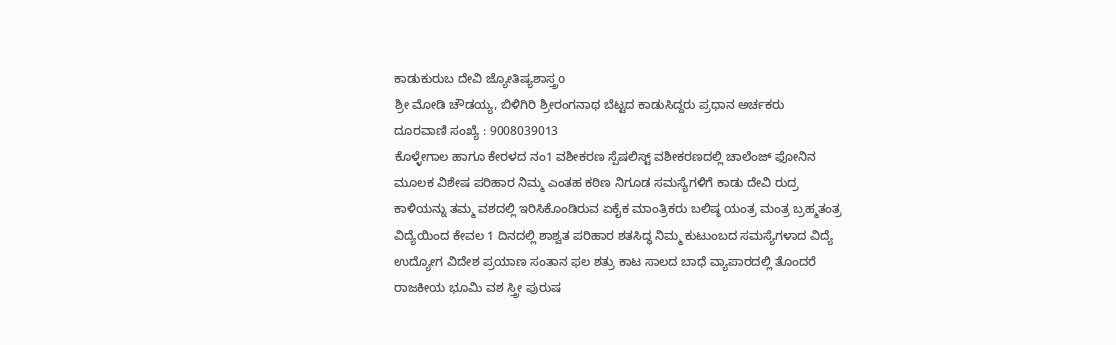ಕಾಡುಕುರುಬ ದೇವಿ ಜ್ಯೋತಿಷ್ಯಶಾಸ್ತ್ರo
ಶ್ರೀ ಮೋಡಿ ಚೌಡಯ್ಯ, ಬಿಳಿಗಿರಿ ಶ್ರೀರಂಗನಾಥ ಬೆಟ್ಟದ ಕಾಡುಸಿದ್ದರು ಪ್ರಧಾನ ಅರ್ಚಕರು
ದೂರವಾಣಿ ಸಂಖ್ಯೆ : 9008039013
ಕೊಳ್ಳೇಗಾಲ ಹಾಗೂ ಕೇರಳದ ನಂ1 ವಶೀಕರಣ ಸ್ಪೆಷಲಿಸ್ಟ್ ವಶೀಕರಣದಲ್ಲಿ ಚಾಲೆಂಜ್ ಫೋನಿನ ಮೂಲಕ ವಿಶೇಷ ಪರಿಹಾರ ನಿಮ್ಮ ಎಂತಹ ಕಠಿಣ ನಿಗೂಡ ಸಮಸ್ಯೆಗಳಿಗೆ ಕಾಡು ದೇವಿ ರುದ್ರ ಕಾಳಿಯನ್ನು ತಮ್ಮ ವಶದಲ್ಲಿ ಇರಿಸಿಕೊಂಡಿರುವ ಏಕೈಕ ಮಾಂತ್ರಿಕರು ಬಲಿಷ್ಠ ಯಂತ್ರ ಮಂತ್ರ ಬ್ರಹ್ಮತಂತ್ರ ವಿದ್ಯೆಯಿಂದ ಕೇವಲ 1 ದಿನದಲ್ಲಿ ಶಾಶ್ವತ ಪರಿಹಾರ ಶತಸಿದ್ಧ ನಿಮ್ಮ ಕುಟುಂಬದ ಸಮಸ್ಯೆಗಳಾದ ವಿದ್ಯೆ ಉದ್ಯೋಗ ವಿದೇಶ ಪ್ರಯಾಣ ಸಂತಾನ ಫಲ ಶತ್ರು ಕಾಟ ಸಾಲದ ಬಾಧೆ ವ್ಯಾಪಾರದಲ್ಲಿ ತೊಂದರೆ ರಾಜಕೀಯ ಭೂಮಿ ವಶ ಸ್ತ್ರೀ ಪುರುಷ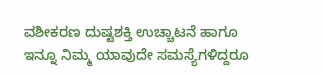ವಶೀಕರಣ ದುಷ್ಟಶಕ್ತಿ ಉಚ್ಚಾಟನೆ ಹಾಗೂ ಇನ್ನೂ ನಿಮ್ಮ ಯಾವುದೇ ಸಮಸ್ಯೆಗಳಿದ್ದರೂ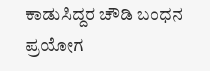ಕಾಡುಸಿದ್ದರ ಚೌಡಿ ಬಂಧನ ಪ್ರಯೋಗ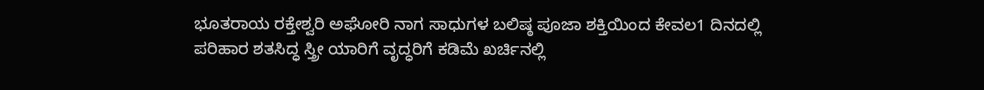ಭೂತರಾಯ ರಕ್ತೇಶ್ವರಿ ಅಘೋರಿ ನಾಗ ಸಾಧುಗಳ ಬಲಿಷ್ಠ ಪೂಜಾ ಶಕ್ತಿಯಿಂದ ಕೇವಲ1 ದಿನದಲ್ಲಿ ಪರಿಹಾರ ಶತಸಿದ್ಧ ಸ್ತ್ರೀ ಯಾರಿಗೆ ವೃದ್ಧರಿಗೆ ಕಡಿಮೆ ಖರ್ಚಿನಲ್ಲಿ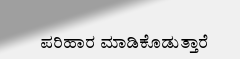ಪರಿಹಾರ ಮಾಡಿಕೊಡುತ್ತಾರೆ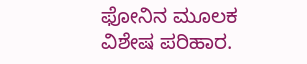ಫೋನಿನ ಮೂಲಕ ವಿಶೇಷ ಪರಿಹಾರ.